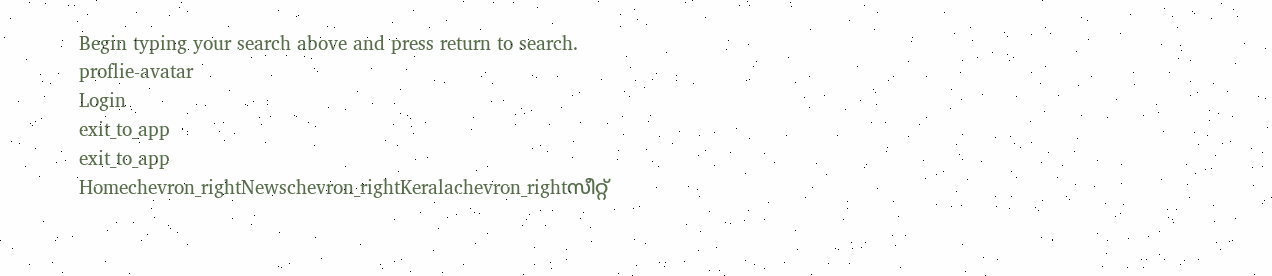Begin typing your search above and press return to search.
proflie-avatar
Login
exit_to_app
exit_to_app
Homechevron_rightNewschevron_rightKeralachevron_rightസീറ്റ്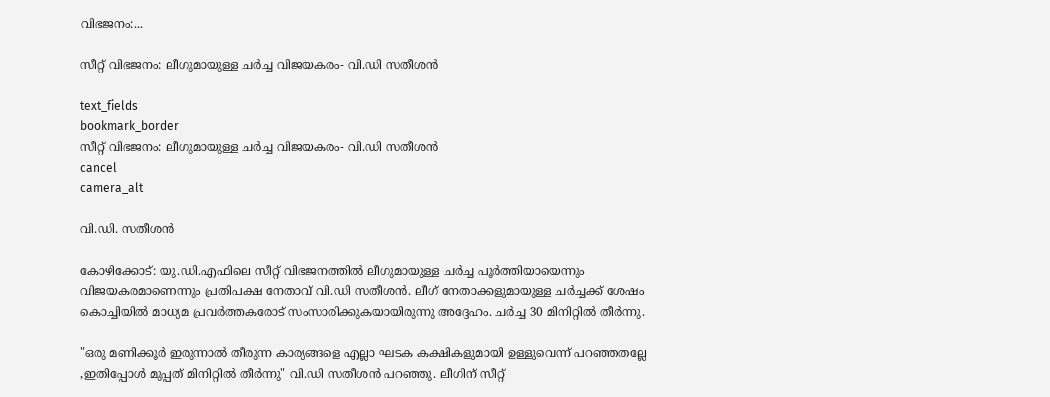വിഭജനം:...

സീറ്റ് വിഭജനം: ലീഗുമായുള്ള ചർച്ച വിജയകരം- വി.ഡി സതീശൻ

text_fields
bookmark_border
സീറ്റ് വിഭജനം: ലീഗുമായുള്ള ചർച്ച വിജയകരം- വി.ഡി സതീശൻ
cancel
camera_alt

വി.ഡി. സതീശൻ

കോഴിക്കോട്: യു.ഡി.എഫിലെ സീറ്റ് വിഭജനത്തിൽ ലീഗുമായുള്ള ചർച്ച പൂർത്തിയായെന്നും വിജയകരമാണെന്നും പ്രതിപക്ഷ നേതാവ് വി.ഡി സതീശൻ. ലീഗ് നേതാക്കളുമായുള്ള ചർച്ചക്ക് ശേഷം കൊച്ചിയിൽ മാധ്യമ പ്രവർത്തകരോട് സംസാരിക്കുകയായിരുന്നു അദ്ദേഹം. ചർച്ച 30 മിനിറ്റിൽ തീർന്നു.

"ഒരു മണിക്കൂർ ഇരുന്നാൽ തീരുന്ന കാര്യങ്ങളെ എല്ലാ ഘടക കക്ഷികളുമായി ഉള്ളുവെന്ന് പറഞ്ഞതല്ലേ ,ഇതിപ്പോൾ മുപ്പത് മിനിറ്റിൽ തീർന്നു" വി.ഡി സതീശൻ പറഞ്ഞു. ലീഗിന് സീറ്റ്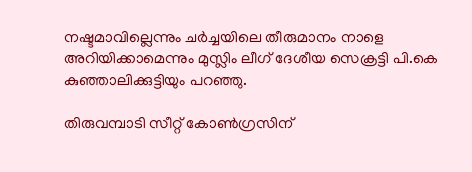നഷ്ടമാവില്ലെന്നും ചർച്ചയിലെ തീരുമാനം നാളെ അറിയിക്കാമെന്നും മുസ്ലിം ലീഗ് ദേശീയ സെക്രട്ടി പി.കെ കുഞ്ഞാലിക്കുട്ടിയും പറഞ്ഞു.

തിരുവമ്പാടി സീറ്റ് കോൺഗ്രസിന്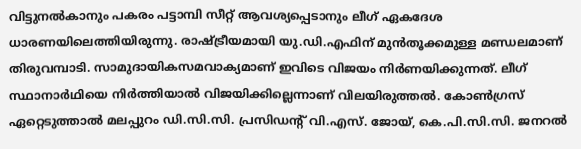വിട്ടുനൽകാനും പകരം പട്ടാമ്പി സീറ്റ് ആവശ്യപ്പെടാനും ലീഗ് ഏകദേശ ധാരണയിലെത്തിയിരുന്നു. രാഷ്ട്രീയമായി യു.ഡി.എഫിന് മുൻതൂക്കമുള്ള മണ്ഡലമാണ് തിരുവമ്പാടി. സാമുദായികസമവാക്യമാണ് ഇവിടെ വിജയം നിർണയിക്കുന്നത്. ലീഗ് സ്ഥാനാർഥിയെ നിർത്തിയാൽ വിജയിക്കില്ലെന്നാണ് വിലയിരുത്തൽ. കോൺഗ്രസ് ഏറ്റെടുത്താൽ മലപ്പുറം ഡി.സി.സി. പ്രസിഡന്റ് വി.എസ്. ജോയ്, കെ.പി.സി.സി. ജനറൽ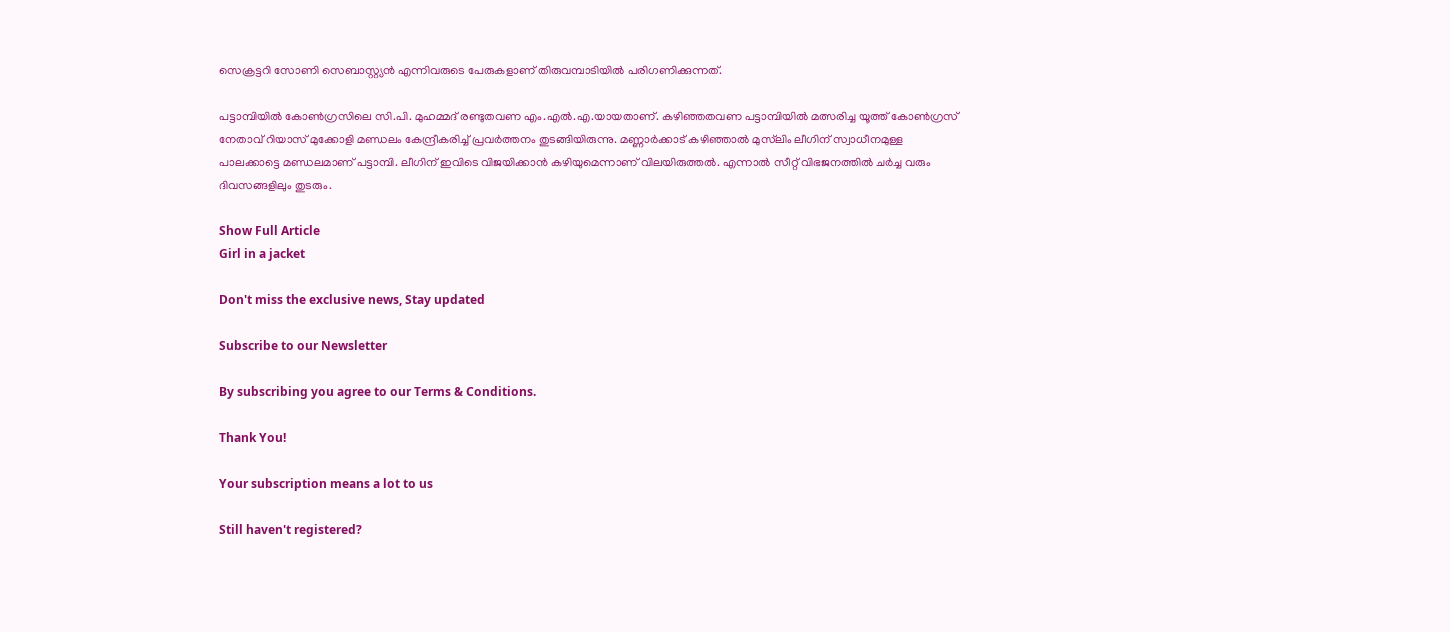സെക്രട്ടറി സോണി സെബാസ്റ്റ്യൻ എന്നിവരുടെ പേരുകളാണ് തിരുവമ്പാടിയിൽ പരിഗണിക്കുന്നത്.

പട്ടാമ്പിയിൽ കോൺഗ്രസിലെ സി.പി. മുഹമ്മദ് രണ്ടുതവണ എം.എൽ.എ.യായതാണ്. കഴിഞ്ഞതവണ പട്ടാമ്പിയിൽ മത്സരിച്ച യൂത്ത് കോൺഗ്രസ് നേതാവ് റിയാസ് മുക്കോളി മണ്ഡലം കേന്ദ്രീകരിച്ച് പ്രവർത്തനം തുടങ്ങിയിരുന്നു. മണ്ണാർക്കാട് കഴിഞ്ഞാൽ മുസ്‌ലിം ലീഗിന് സ്വാധീനമുള്ള പാലക്കാട്ടെ മണ്ഡലമാണ് പട്ടാമ്പി. ലീഗിന് ഇവിടെ വിജയിക്കാൻ കഴിയുമെന്നാണ് വിലയിരുത്തൽ. എന്നാൽ സീറ്റ് വിഭജനത്തിൽ ചർച്ച വരും ദിവസങ്ങളിലും തുടരും.

Show Full Article
Girl in a jacket

Don't miss the exclusive news, Stay updated

Subscribe to our Newsletter

By subscribing you agree to our Terms & Conditions.

Thank You!

Your subscription means a lot to us

Still haven't registered?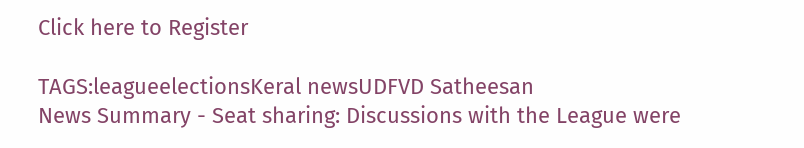Click here to Register

TAGS:leagueelectionsKeral newsUDFVD Satheesan
News Summary - Seat sharing: Discussions with the League were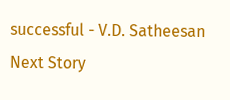successful - V.D. Satheesan
Next Story